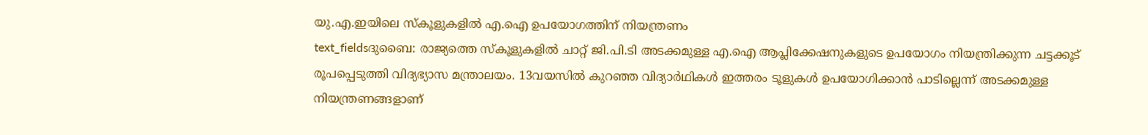യു.എ.ഇയിലെ സ്കൂളുകളിൽ എ.ഐ ഉപയോഗത്തിന് നിയന്ത്രണം
text_fieldsദുബൈ: രാജ്യത്തെ സ്കൂളുകളിൽ ചാറ്റ് ജി.പി.ടി അടക്കമുള്ള എ.ഐ ആപ്ലിക്കേഷനുകളുടെ ഉപയോഗം നിയന്ത്രിക്കുന്ന ചട്ടക്കൂട് രൂപപ്പെടുത്തി വിദ്യഭ്യാസ മന്ത്രാലയം. 13വയസിൽ കുറഞ്ഞ വിദ്യാർഥികൾ ഇത്തരം ടൂളുകൾ ഉപയോഗിക്കാൻ പാടില്ലെന്ന് അടക്കമുള്ള നിയന്ത്രണങ്ങളാണ്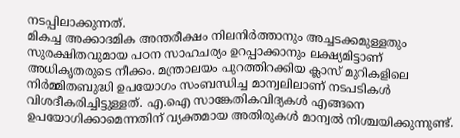നടപ്പിലാക്കുന്നത്.
മികച്ച അക്കാദമിക അന്തരീക്ഷം നിലനിർത്താനും അച്ചടക്കമുള്ളതും സുരക്ഷിതവുമായ പഠന സാഹചര്യം ഉറപ്പാക്കാനും ലക്ഷ്യമിട്ടാണ് അധികൃതരുടെ നീക്കം. മന്ത്രാലയം പുറത്തിറക്കിയ ക്ലാസ് മുറികളിലെ നിർമ്മിതബുദ്ധി ഉപയോഗം സംബന്ധിച്ച മാന്വലിലാണ് നടപടികൾ വിശദീകരിച്ചിട്ടുള്ളത്. എ.ഐ സാങ്കേതികവിദ്യകൾ എങ്ങനെ ഉപയോഗിക്കാമെന്നതിന് വ്യക്തമായ അതിരുകൾ മാന്വൽ നിശ്ചയിക്കുന്നുണ്ട്.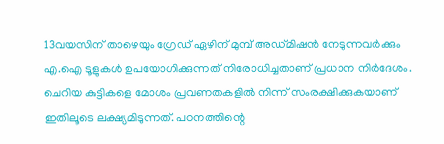13വയസിന് താഴെയും ഗ്രേഡ് ഏഴിന് മുമ്പ് അഡ്മിഷൻ നേടുന്നവർക്കും എ.ഐ ടൂളുകൾ ഉപയോഗിക്കുന്നത് നിരോധിച്ചതാണ് പ്രധാന നിർദേശം. ചെറിയ കുട്ടികളെ മോശം പ്രവണതകളിൽ നിന്ന് സംരക്ഷിക്കുകയാണ് ഇതിലൂടെ ലക്ഷ്യമിടുന്നത്. പഠനത്തിന്റെ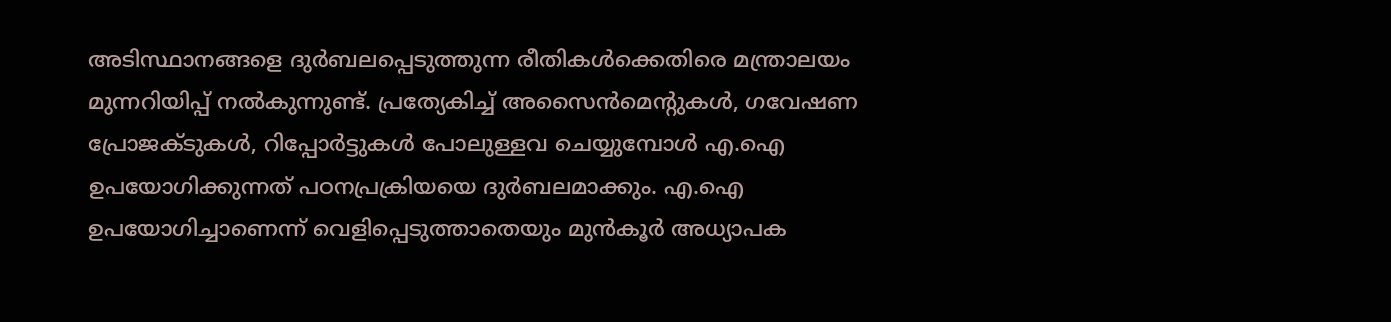അടിസ്ഥാനങ്ങളെ ദുർബലപ്പെടുത്തുന്ന രീതികൾക്കെതിരെ മന്ത്രാലയം മുന്നറിയിപ്പ് നൽകുന്നുണ്ട്. പ്രത്യേകിച്ച് അസൈൻമെന്റുകൾ, ഗവേഷണ പ്രോജക്ടുകൾ, റിപ്പോർട്ടുകൾ പോലുള്ളവ ചെയ്യുമ്പോൾ എ.ഐ ഉപയോഗിക്കുന്നത് പഠനപ്രക്രിയയെ ദുർബലമാക്കും. എ.ഐ ഉപയോഗിച്ചാണെന്ന് വെളിപ്പെടുത്താതെയും മുൻകൂർ അധ്യാപക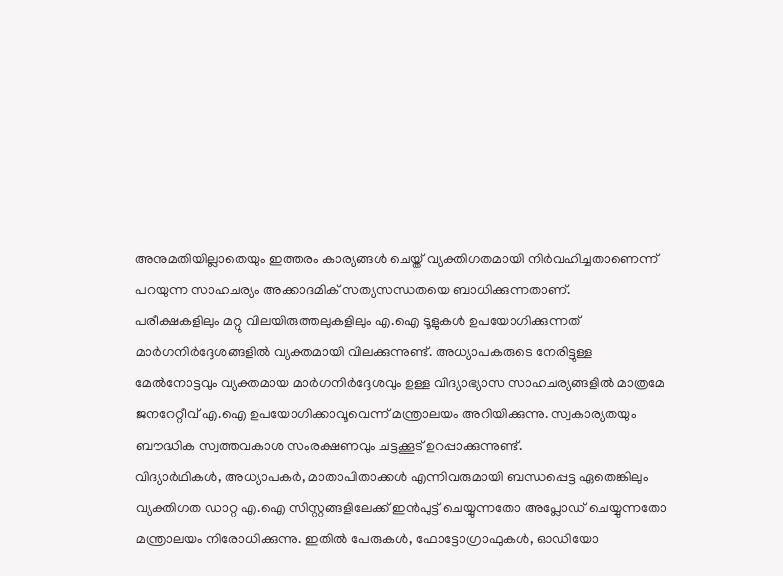അനുമതിയില്ലാതെയും ഇത്തരം കാര്യങ്ങൾ ചെയ്ത് വ്യക്തിഗതമായി നിർവഹിച്ചതാണെന്ന് പറയുന്ന സാഹചര്യം അക്കാദമിക് സത്യസന്ധതയെ ബാധിക്കുന്നതാണ്.
പരീക്ഷകളിലും മറ്റു വിലയിരുത്തലുകളിലും എ.ഐ ടൂളുകൾ ഉപയോഗിക്കുന്നത് മാർഗനിർദ്ദേശങ്ങളിൽ വ്യക്തമായി വിലക്കുന്നുണ്ട്. അധ്യാപകരുടെ നേരിട്ടുള്ള മേൽനോട്ടവും വ്യക്തമായ മാർഗനിർദ്ദേശവും ഉള്ള വിദ്യാഭ്യാസ സാഹചര്യങ്ങളിൽ മാത്രമേ ജനറേറ്റീവ് എ.ഐ ഉപയോഗിക്കാവൂവെന്ന് മന്ത്രാലയം അറിയിക്കുന്നു. സ്വകാര്യതയും ബൗദ്ധിക സ്വത്തവകാശ സംരക്ഷണവും ചട്ടക്കൂട് ഉറപ്പാക്കുന്നുണ്ട്.
വിദ്യാർഥികൾ, അധ്യാപകർ, മാതാപിതാക്കൾ എന്നിവരുമായി ബന്ധപ്പെട്ട ഏതെങ്കിലും വ്യക്തിഗത ഡാറ്റ എ.ഐ സിസ്റ്റങ്ങളിലേക്ക് ഇൻപുട്ട് ചെയ്യുന്നതോ അപ്ലോഡ് ചെയ്യുന്നതോ മന്ത്രാലയം നിരോധിക്കുന്നു. ഇതിൽ പേരുകൾ, ഫോട്ടോഗ്രാഫുകൾ, ഓഡിയോ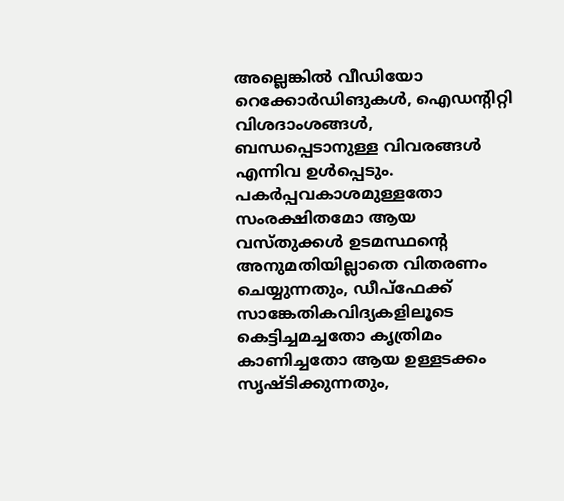അല്ലെങ്കിൽ വീഡിയോ റെക്കോർഡിങുകൾ, ഐഡന്റിറ്റി വിശദാംശങ്ങൾ, ബന്ധപ്പെടാനുള്ള വിവരങ്ങൾ എന്നിവ ഉൾപ്പെടും. പകർപ്പവകാശമുള്ളതോ സംരക്ഷിതമോ ആയ വസ്തുക്കൾ ഉടമസ്ഥന്റെ അനുമതിയില്ലാതെ വിതരണം ചെയ്യുന്നതും, ഡീപ്ഫേക്ക് സാങ്കേതികവിദ്യകളിലൂടെ കെട്ടിച്ചമച്ചതോ കൃത്രിമം കാണിച്ചതോ ആയ ഉള്ളടക്കം സൃഷ്ടിക്കുന്നതും,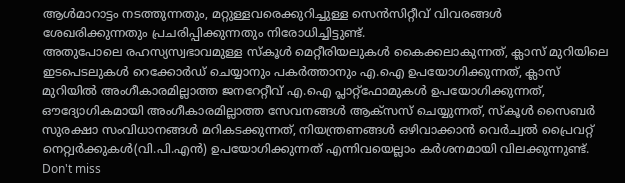ആൾമാറാട്ടം നടത്തുന്നതും, മറ്റുള്ളവരെക്കുറിച്ചുള്ള സെൻസിറ്റീവ് വിവരങ്ങൾ ശേഖരിക്കുന്നതും പ്രചരിപ്പിക്കുന്നതും നിരോധിച്ചിട്ടുണ്ട്.
അതുപോലെ രഹസ്യസ്വഭാവമുള്ള സ്കൂൾ മെറ്റീരിയലുകൾ കൈക്കലാകുന്നത്, ക്ലാസ് മുറിയിലെ ഇടപെടലുകൾ റെക്കോർഡ് ചെയ്യാനും പകർത്താനും എ.ഐ ഉപയോഗിക്കുന്നത്, ക്ലാസ് മുറിയിൽ അംഗീകാരമില്ലാത്ത ജനറേറ്റീവ് എ.ഐ പ്ലാറ്റ്ഫോമുകൾ ഉപയോഗിക്കുന്നത്, ഔദ്യോഗികമായി അംഗീകാരമില്ലാത്ത സേവനങ്ങൾ ആക്സസ് ചെയ്യുന്നത്, സ്കൂൾ സൈബർ സുരക്ഷാ സംവിധാനങ്ങൾ മറികടക്കുന്നത്, നിയന്ത്രണങ്ങൾ ഒഴിവാക്കാൻ വെർച്വൽ പ്രൈവറ്റ് നെറ്റ്വർക്കുകൾ(വി.പി.എൻ) ഉപയോഗിക്കുന്നത് എന്നിവയെല്ലാം കർശനമായി വിലക്കുന്നുണ്ട്.
Don't miss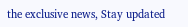the exclusive news, Stay updated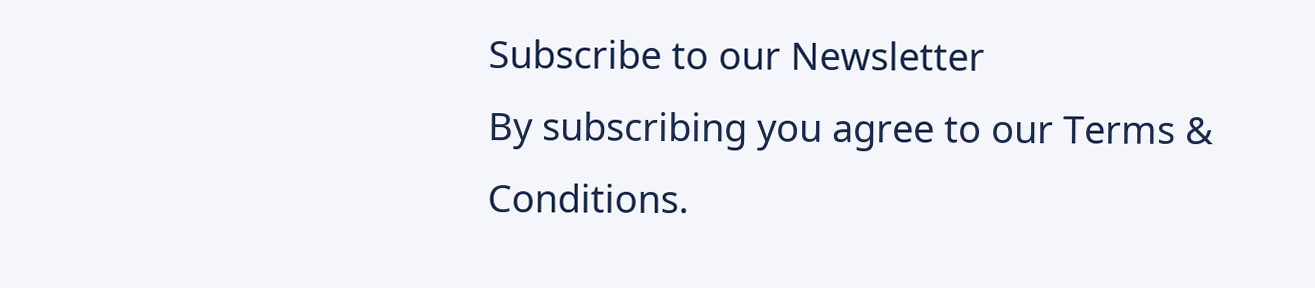Subscribe to our Newsletter
By subscribing you agree to our Terms & Conditions.